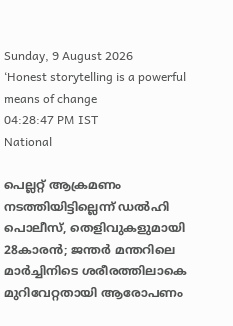Sunday, 9 August 2026
‘Honest storytelling is a powerful means of change
04:28:47 PM IST
National

പെല്ലറ്റ് ആക്രമണം നടത്തിയിട്ടില്ലെന്ന് ഡൽഹി പൊലീസ്, തെളിവുകളുമായി 28കാരൻ; ജന്തർ മന്തറിലെ മാർച്ചിനിടെ ശരീരത്തിലാകെ മുറിവേറ്റതായി ആരോപണം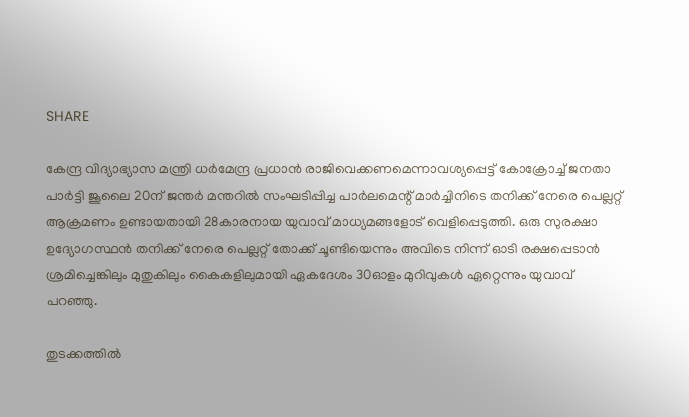SHARE

കേന്ദ്ര വിദ്യാഭ്യാസ മന്ത്രി ധർമേന്ദ്ര പ്രധാൻ രാജിവെക്കണമെന്നാവശ്യപ്പെട്ട് കോക്രോച്ച് ജനതാ പാർട്ടി ജൂലൈ 20ന് ജന്തർ മന്തറിൽ സംഘടിപ്പിച്ച പാർലമെന്റ് മാർച്ചിനിടെ തനിക്ക് നേരെ പെല്ലറ്റ് ആക്രമണം ഉണ്ടായതായി 28കാരനായ യുവാവ് മാധ്യമങ്ങളോട് വെളിപ്പെടുത്തി. ഒരു സുരക്ഷാ ഉദ്യോഗസ്ഥൻ തനിക്ക് നേരെ പെല്ലറ്റ് തോക്ക് ചൂണ്ടിയെന്നും അവിടെ നിന്ന് ഓടി രക്ഷപ്പെടാൻ ശ്രമിച്ചെങ്കിലും മുതുകിലും കൈകളിലുമായി ഏകദേശം 30ഓളം മുറിവുകൾ ഏറ്റെന്നും യുവാവ് പറഞ്ഞു.

തുടക്കത്തിൽ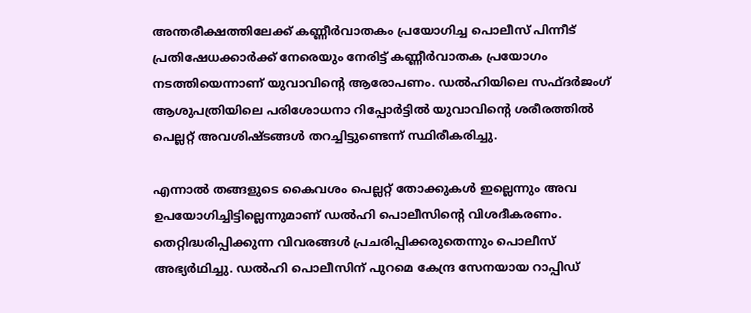അന്തരീക്ഷത്തിലേക്ക് കണ്ണീർവാതകം പ്രയോഗിച്ച പൊലീസ് പിന്നീട് പ്രതിഷേധക്കാർക്ക് നേരെയും നേരിട്ട് കണ്ണീർവാതക പ്രയോഗം നടത്തിയെന്നാണ് യുവാവിന്റെ ആരോപണം. ഡൽഹിയിലെ സഫ്ദർജംഗ് ആശുപത്രിയിലെ പരിശോധനാ റിപ്പോർട്ടിൽ യുവാവിന്റെ ശരീരത്തിൽ പെല്ലറ്റ് അവശിഷ്ടങ്ങൾ തറച്ചിട്ടുണ്ടെന്ന് സ്ഥിരീകരിച്ചു.

എന്നാൽ തങ്ങളുടെ കൈവശം പെല്ലറ്റ് തോക്കുകൾ ഇല്ലെന്നും അവ ഉപയോഗിച്ചിട്ടില്ലെന്നുമാണ് ഡൽഹി പൊലീസിന്റെ വിശദീകരണം. തെറ്റിദ്ധരിപ്പിക്കുന്ന വിവരങ്ങൾ പ്രചരിപ്പിക്കരുതെന്നും പൊലീസ് അഭ്യർഥിച്ചു. ഡൽഹി പൊലീസിന് പുറമെ കേന്ദ്ര സേനയായ റാപ്പിഡ്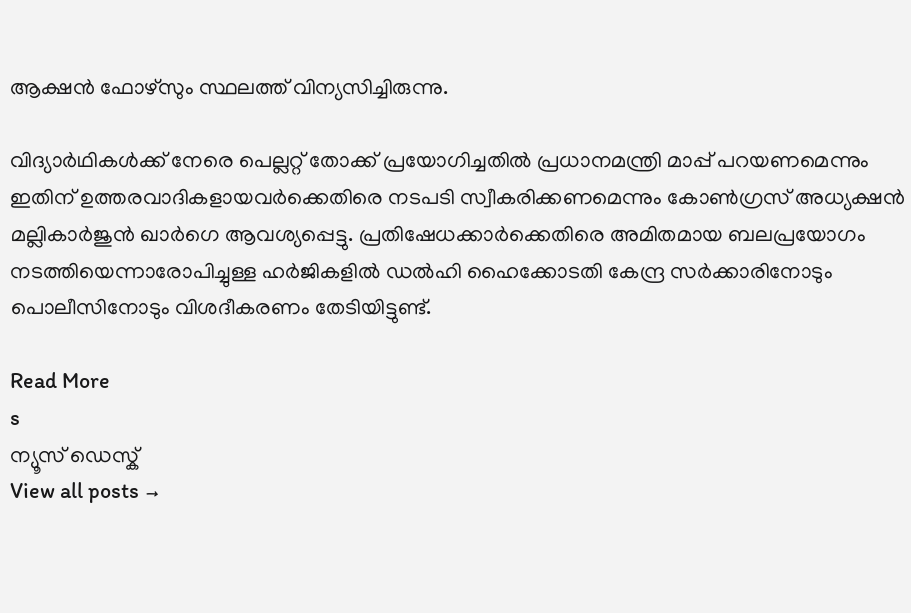ആക്ഷൻ ഫോഴ്സും സ്ഥലത്ത് വിന്യസിച്ചിരുന്നു.

വിദ്യാർഥികൾക്ക് നേരെ പെല്ലറ്റ് തോക്ക് പ്രയോഗിച്ചതിൽ പ്രധാനമന്ത്രി മാപ്പ് പറയണമെന്നും ഇതിന് ഉത്തരവാദികളായവർക്കെതിരെ നടപടി സ്വീകരിക്കണമെന്നും കോൺഗ്രസ് അധ്യക്ഷൻ മല്ലികാർജുൻ ഖാർഗെ ആവശ്യപ്പെട്ടു. പ്രതിഷേധക്കാർക്കെതിരെ അമിതമായ ബലപ്രയോഗം നടത്തിയെന്നാരോപിച്ചുള്ള ഹർജികളിൽ ഡൽഹി ഹൈക്കോടതി കേന്ദ്ര സർക്കാരിനോടും പൊലീസിനോടും വിശദീകരണം തേടിയിട്ടുണ്ട്.

Read More
s
ന്യൂസ് ഡെസ്ക്
View all posts →